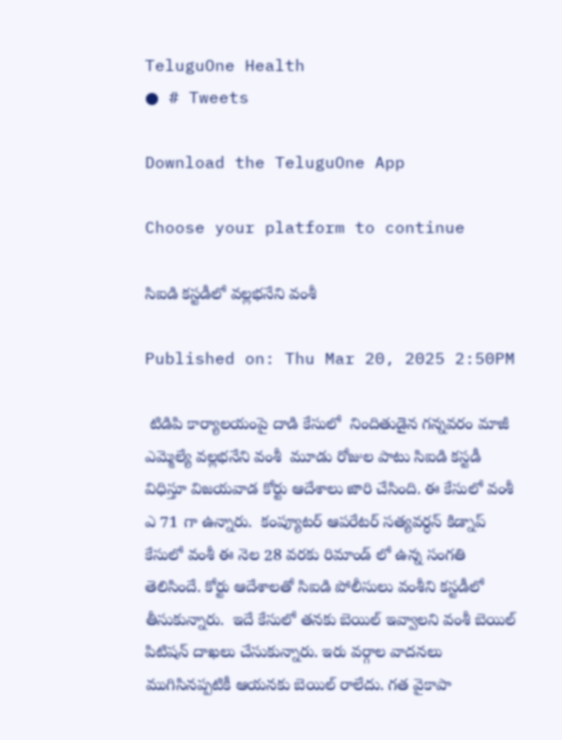TeluguOne Health
● # Tweets

Download the TeluguOne App

Choose your platform to continue

సిఐడి కస్టడీలో వల్లభనేని వంశీ

Published on: Thu Mar 20, 2025 2:50PM

 టిడిపి కార్యాలయంపై దాడి కేసులో  నిందితుడైన గన్నవరం మాజీ ఎమ్మెల్యే వల్లభనేని వంశీ  మూడు రోజుల పాటు సిఐడి కస్టడీ విధిస్తూ విజయవాడ కోర్టు ఆదేశాలు జారి చేసింది. ఈ కేసులో వంశీ ఎ 71 గా ఉన్నారు.  కంప్యూటర్ ఆపరేటర్ సత్యవర్ధన్ కిడ్నాప్ కేసులో వంశీ ఈ నెల 28 వరకు రిమాండ్ లో ఉన్న సంగతి తెలిసిందే. కోర్టు ఆదేశాలతో సిఐడి పోలీసులు వంశీని కస్టడీలో తీసుకున్నారు.  ఇదే కేసులో తనకు బెయిల్ ఇవ్వాలని వంశీ బెయిల్ పిటిషన్ దాఖలు చేసుకున్నారు. ఇరు వర్గాల వాదనలు  ముగిసినప్పటికీ ఆయనకు బెయిల్ రాలేదు. గత వైకాపా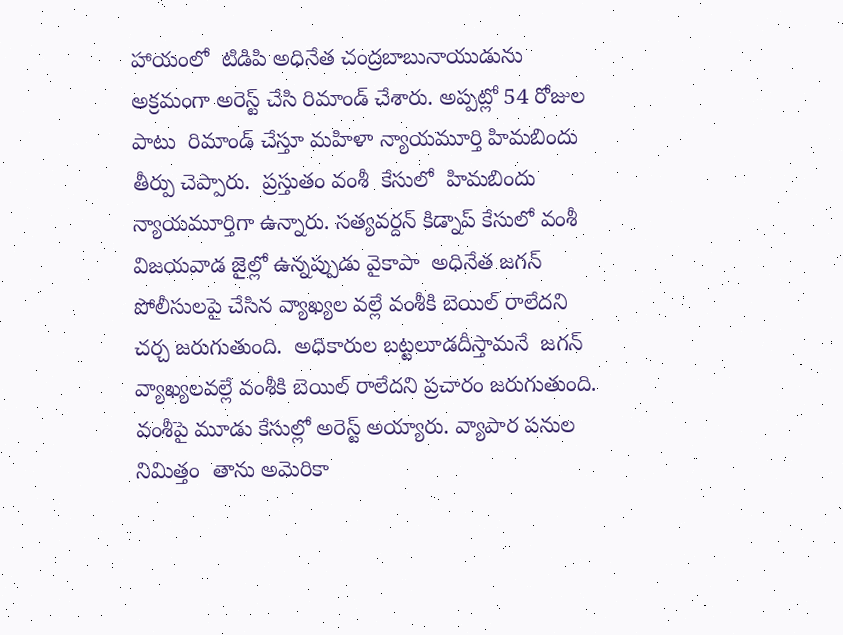హాయంలో  టిడిపి అధినేత చంద్రబాబునాయుడును అక్రమంగా అరెస్ట్ చేసి రిమాండ్ చేశారు. అప్పట్లో 54 రోజుల పాటు  రిమాండ్ చేస్తూ మహిళా న్యాయమూర్తి హిమబిందు  తీర్పు చెప్పారు.  ప్రస్తుతం వంశీ  కేసులో  హిమబిందు న్యాయమూర్తిగా ఉన్నారు. సత్యవర్దన్ కిడ్నాప్ కేసులో వంశీ విజయవాడ జైల్లో ఉన్నప్పుడు వైకాపా  అధినేత జగన్ పోలీసులపై చేసిన వ్యాఖ్యల వల్లే వంశీకి బెయిల్ రాలేదని చర్చ జరుగుతుంది.  అధికారుల బట్టలూడదీస్తామనే  జగన్ వ్యాఖ్యలవల్లే వంశీకి బెయిల్ రాలేదని ప్రచారం జరుగుతుంది. వంశీపై మూడు కేసుల్లో అరెస్ట్ అయ్యారు. వ్యాపార పనుల నిమిత్తం  తాను అమెరికా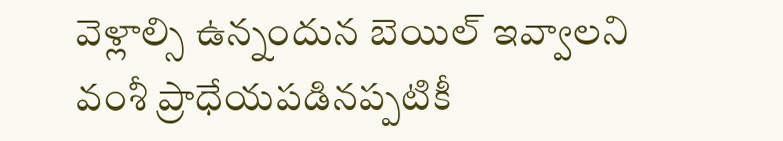వెళ్లాల్సి ఉన్నందున బెయిల్ ఇవ్వాలని వంశీ ప్రాధేయపడినప్పటికీ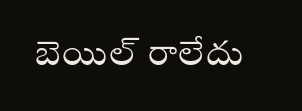బెయిల్ రాలేదు